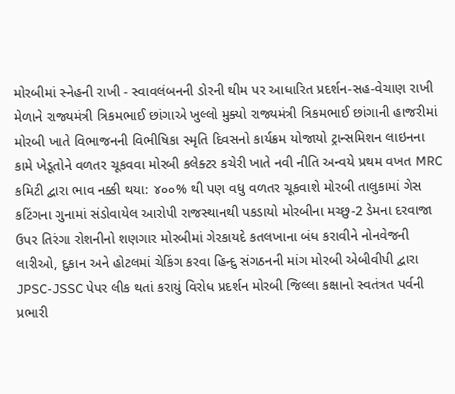મોરબીમાં સ્નેહની રાખી - સ્વાવલંબનની ડોરની થીમ પર આધારિત પ્રદર્શન-સહ-વેચાણ રાખી મેળાને રાજ્યમંત્રી ત્રિકમભાઈ છાંગાએ ખુલ્લો મુક્યો રાજ્યમંત્રી ત્રિકમભાઈ છાંગાની હાજરીમાં મોરબી ખાતે વિભાજનની વિભીષિકા સ્મૃતિ દિવસનો કાર્યક્રમ યોજાયો ટ્રાન્સમિશન લાઇનના કામે ખેડૂતોને વળતર ચૂકવવા મોરબી કલેક્ટર કચેરી ખાતે નવી નીતિ અન્વયે પ્રથમ વખત MRC કમિટી દ્વારા ભાવ નક્કી થયા: ૪૦૦% થી પણ વધુ વળતર ચૂકવાશે મોરબી તાલુકામાં ગેસ કટિંગના ગુનામાં સંડોવાયેલ આરોપી રાજસ્થાનથી પકડાયો મોરબીના મચ્છુ-2 ડેમના દરવાજા ઉપર તિરંગા રોશનીનો શણગાર મોરબીમાં ગેરકાયદે કતલખાના બંધ કરાવીને નોનવેજની લારીઓ, દુકાન અને હોટલમાં ચેકિંગ કરવા હિન્દુ સંગઠનની માંગ મોરબી એબીવીપી દ્વારા JPSC-JSSC પેપર લીક થતાં કરાયું વિરોધ પ્રદર્શન મોરબી જિલ્લા કક્ષાનો સ્વતંત્રત પર્વની પ્રભારી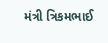મંત્રી ત્રિકમભાઈ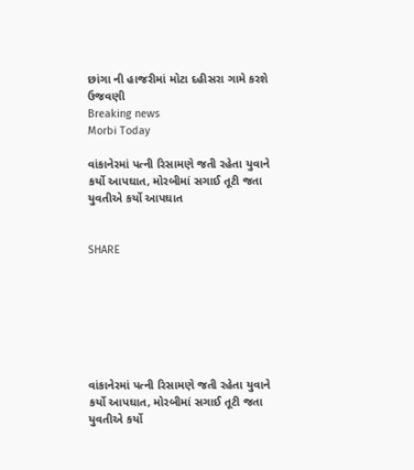છાંગા ની હાજરીમાં મોટા દહીસરા ગામે કરશે ઉજવણી
Breaking news
Morbi Today

વાંકાનેરમાં પત્ની રિસામણે જતી રહેતા યુવાને કર્યો આપઘાત, મોરબીમાં સગાઈ તૂટી જતા યુવતીએ કર્યો આપઘાત


SHARE







વાંકાનેરમાં પત્ની રિસામણે જતી રહેતા યુવાને કર્યો આપઘાત, મોરબીમાં સગાઈ તૂટી જતા યુવતીએ કર્યો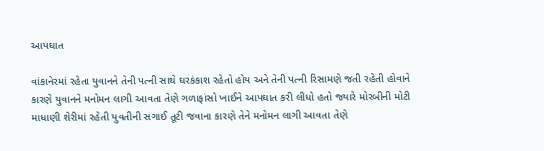આપઘાત

વાંકાનેરમાં રહેતા યુવાનને તેની પત્ની સાથે ઘરકંકાશ રહેતો હોય અને તેની પત્ની રિસામણે જતી રહેતી હોવાને કારણે યુવાનને મનોમન લાગી આવતા તેણે ગળાફાંસો ખાઈને આપઘાત કરી લીધો હતો જ્યારે મોરબીની મોટી માધાણી શેરીમાં રહેતી યુવતીની સગાઈ તૂટી જવાના કારણે તેને મનોમન લાગી આવતા તેણે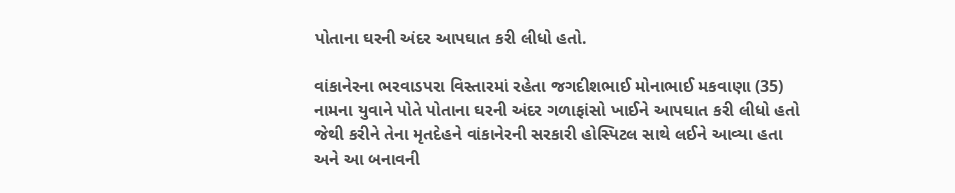પોતાના ઘરની અંદર આપઘાત કરી લીધો હતો.

વાંકાનેરના ભરવાડપરા વિસ્તારમાં રહેતા જગદીશભાઈ મોનાભાઈ મકવાણા (35) નામના યુવાને પોતે પોતાના ઘરની અંદર ગળાફાંસો ખાઈને આપઘાત કરી લીધો હતો જેથી કરીને તેના મૃતદેહને વાંકાનેરની સરકારી હોસ્પિટલ સાથે લઈને આવ્યા હતા અને આ બનાવની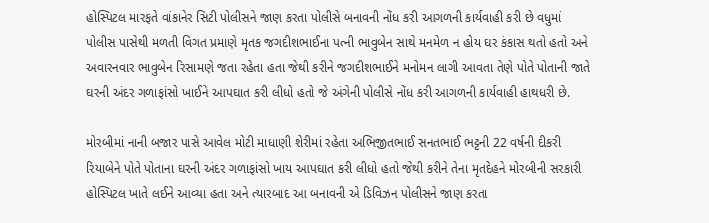હોસ્પિટલ મારફતે વાંકાનેર સિટી પોલીસને જાણ કરતા પોલીસે બનાવની નોંધ કરી આગળની કાર્યવાહી કરી છે વધુમાં પોલીસ પાસેથી મળતી વિગત પ્રમાણે મૃતક જગદીશભાઈના પત્ની ભાવુબેન સાથે મનમેળ ન હોય ઘર કંકાસ થતો હતો અને અવારનવાર ભાવુબેન રિસામણે જતા રહેતા હતા જેથી કરીને જગદીશભાઈને મનોમન લાગી આવતા તેણે પોતે પોતાની જાતે ઘરની અંદર ગળાફાંસો ખાઈને આપઘાત કરી લીધો હતો જે અંગેની પોલીસે નોંધ કરી આગળની કાર્યવાહી હાથધરી છે.

મોરબીમાં નાની બજાર પાસે આવેલ મોટી માધાણી શેરીમાં રહેતા અભિજીતભાઈ સનતભાઈ ભટ્ટની 22 વર્ષની દીકરી રિયાબેને પોતે પોતાના ઘરની અંદર ગળાફાંસો ખાય આપઘાત કરી લીધો હતો જેથી કરીને તેના મૃતદેહને મોરબીની સરકારી હોસ્પિટલ ખાતે લઈને આવ્યા હતા અને ત્યારબાદ આ બનાવની એ ડિવિઝન પોલીસને જાણ કરતા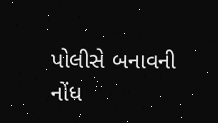પોલીસે બનાવની નોંધ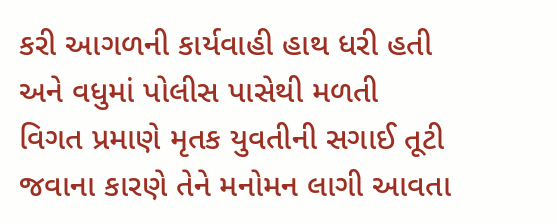કરી આગળની કાર્યવાહી હાથ ધરી હતી અને વધુમાં પોલીસ પાસેથી મળતી વિગત પ્રમાણે મૃતક યુવતીની સગાઈ તૂટી જવાના કારણે તેને મનોમન લાગી આવતા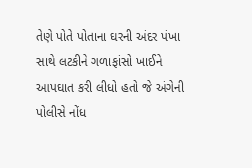તેણે પોતે પોતાના ઘરની અંદર પંખા સાથે લટકીને ગળાફાંસો ખાઈને આપઘાત કરી લીધો હતો જે અંગેની પોલીસે નોંધ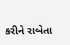કરીને રાબેતા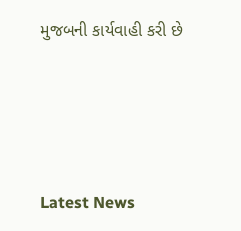મુજબની કાર્યવાહી કરી છે






Latest News